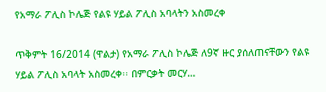የአማራ ፖሊስ ኮሌጅ የልዩ ሃይል ፖሊስ አባላትን አስመረቀ

ጥቅምት 16/2014 (ዋልታ) የአማራ ፖሊስ ኮሌጅ ለ9ኛ ዙር ያሰለጠናቸውን የልዩ ሃይል ፖሊስ አባላት አስመረቀ፡፡ በምርቃት መርሃ…